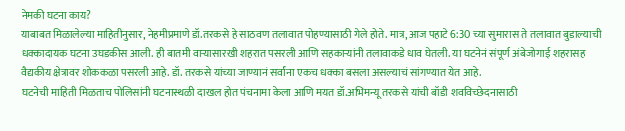नेमकी घटना काय?
याबाबत मिळालेल्या माहितीनुसार, नेहमीप्रमाणे डॉ.तरकसे हे साठवण तलावात पोहण्यासाठी गेले होते. मात्र, आज पहाटे 6:30 च्या सुमारास ते तलावात बुडाल्याची धक्कादायक घटना उघडकीस आली. ही बातमी वाऱ्यासारखी शहरात पसरली आणि सहकाऱ्यांनी तलावाकडे धाव घेतली. या घटनेनं संपूर्ण अंबेजोगाई शहरासह वैद्यकीय क्षेत्रावर शोककळा पसरली आहे. डॉ. तरकसे यांच्या जाण्यानं सर्वांना एकच धक्का बसला असल्याचं सांगण्यात येत आहे.
घटनेची माहिती मिळताच पोलिसांनी घटनास्थळी दाखल होत पंचनामा केला आणि मयत डॉ.अभिमन्यू तरकसे यांची बॉडी शवविच्छेदनासाठी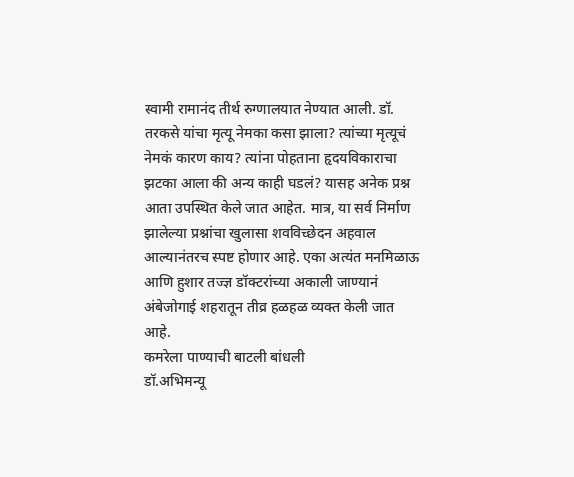स्वामी रामानंद तीर्थ रुग्णालयात नेण्यात आली. डॉ. तरकसे यांचा मृत्यू नेमका कसा झाला? त्यांच्या मृत्यूचं नेमकं कारण काय? त्यांना पोहताना हृदयविकाराचा झटका आला की अन्य काही घडलं? यासह अनेक प्रश्न आता उपस्थित केले जात आहेत. मात्र, या सर्व निर्माण झालेल्या प्रश्नांचा खुलासा शवविच्छेदन अहवाल आल्यानंतरच स्पष्ट होणार आहे. एका अत्यंत मनमिळाऊ आणि हुशार तज्ज्ञ डॉक्टरांच्या अकाली जाण्यानं अंबेजोगाई शहरातून तीव्र हळहळ व्यक्त केली जात आहे.
कमरेला पाण्याची बाटली बांधली
डॉ.अभिमन्यू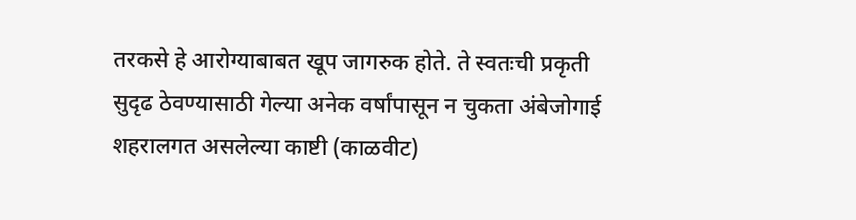तरकसे हे आरोग्याबाबत खूप जागरुक होते. ते स्वतःची प्रकृती सुदृढ ठेवण्यासाठी गेल्या अनेक वर्षांपासून न चुकता अंबेजोगाई शहरालगत असलेल्या काष्टी (काळवीट)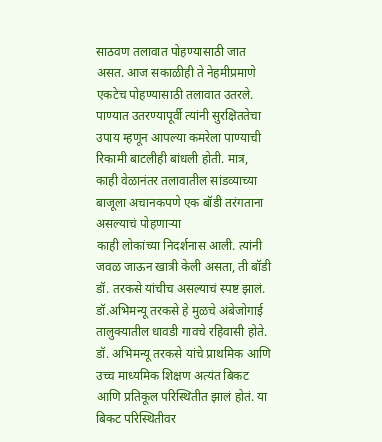साठवण तलावात पोहण्यासाठी जात असत. आज सकाळीही ते नेहमीप्रमाणे एकटेच पोहण्यासाठी तलावात उतरले. पाण्यात उतरण्यापूर्वी त्यांनी सुरक्षिततेचा उपाय म्हणून आपल्या कमरेला पाण्याची रिकामी बाटलीही बांधली होती. मात्र, काही वेळानंतर तलावातील सांडव्याच्या बाजूला अचानकपणे एक बॉडी तरंगताना असल्याचं पोहणाऱ्या
काही लोकांच्या निदर्शनास आली. त्यांनी जवळ जाऊन खात्री केली असता, ती बॉडी डॉ. तरकसे यांचीच असल्याचं स्पष्ट झालं.
डॉ.अभिमन्यू तरकसे हे मुळचे अंबेजोगाई तालुक्यातील धावडी गावचे रहिवासी होते. डॉ. अभिमन्यू तरकसे यांचे प्राथमिक आणि उच्च माध्यमिक शिक्षण अत्यंत बिकट आणि प्रतिकूल परिस्थितीत झालं होतं. या बिकट परिस्थितीवर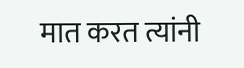मात करत त्यांनी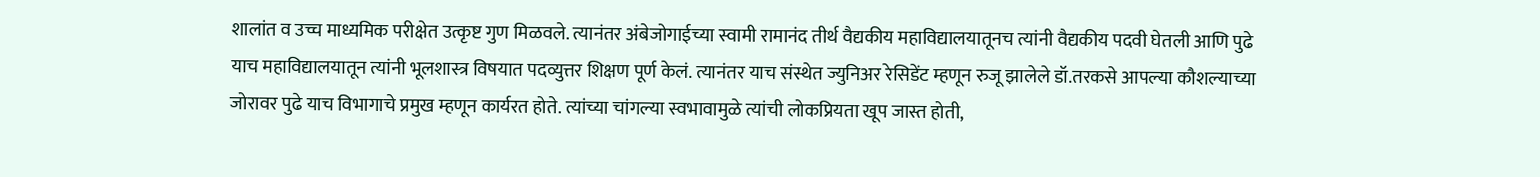शालांत व उच्च माध्यमिक परीक्षेत उत्कृष्ट गुण मिळवले. त्यानंतर अंबेजोगाईच्या स्वामी रामानंद तीर्थ वैद्यकीय महाविद्यालयातूनच त्यांनी वैद्यकीय पदवी घेतली आणि पुढे याच महाविद्यालयातून त्यांनी भूलशास्त्र विषयात पदव्युत्तर शिक्षण पूर्ण केलं. त्यानंतर याच संस्थेत ज्युनिअर रेसिडेंट म्हणून रुजू झालेले डॉ.तरकसे आपल्या कौशल्याच्या जोरावर पुढे याच विभागाचे प्रमुख म्हणून कार्यरत होते. त्यांच्या चांगल्या स्वभावामुळे त्यांची लोकप्रियता खूप जास्त होती,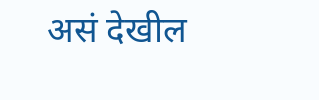असं देखील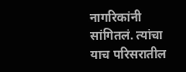नागरिकांनी सांगितलं. त्यांचा याच परिसरातील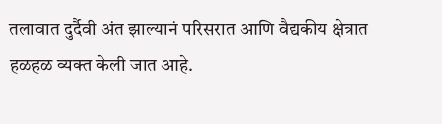तलावात दुर्दैवी अंत झाल्यानं परिसरात आणि वैद्यकीय क्षेत्रात हळहळ व्यक्त केली जात आहे.